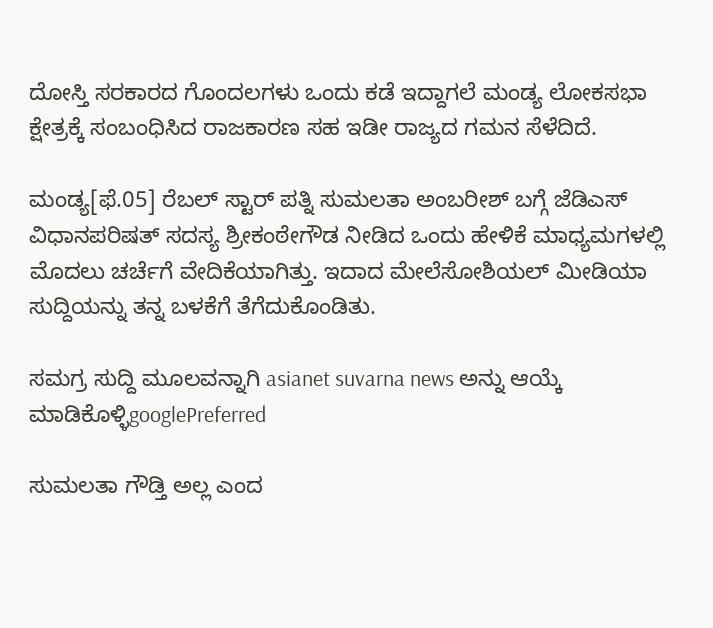ದೋಸ್ತಿ ಸರಕಾರದ ಗೊಂದಲಗಳು ಒಂದು ಕಡೆ ಇದ್ದಾಗಲೆ ಮಂಡ್ಯ ಲೋಕಸಭಾ ಕ್ಷೇತ್ರಕ್ಕೆ ಸಂಬಂಧಿಸಿದ ರಾಜಕಾರಣ ಸಹ ಇಡೀ ರಾಜ್ಯದ ಗಮನ ಸೆಳೆದಿದೆ.

ಮಂಡ್ಯ[ಫೆ.05] ರೆಬಲ್ ಸ್ಟಾರ್ ಪತ್ನಿ ಸುಮಲತಾ ಅಂಬರೀಶ್ ಬಗ್ಗೆ ಜೆಡಿಎಸ್ ವಿಧಾನಪರಿಷತ್ ಸದಸ್ಯ ಶ್ರೀಕಂಠೇಗೌಡ ನೀಡಿದ ಒಂದು ಹೇಳಿಕೆ ಮಾಧ್ಯಮಗಳಲ್ಲಿ ಮೊದಲು ಚರ್ಚೆಗೆ ವೇದಿಕೆಯಾಗಿತ್ತು. ಇದಾದ ಮೇಲೆಸೋಶಿಯಲ್ ಮೀಡಿಯಾ ಸುದ್ದಿಯನ್ನು ತನ್ನ ಬಳಕೆಗೆ ತೆಗೆದುಕೊಂಡಿತು.

ಸಮಗ್ರ ಸುದ್ದಿ ಮೂಲವನ್ನಾಗಿ asianet suvarna news ಅನ್ನು ಆಯ್ಕೆ ಮಾಡಿಕೊಳ್ಳಿgooglePreferred

ಸುಮಲತಾ ಗೌಡ್ತಿ ಅಲ್ಲ ಎಂದ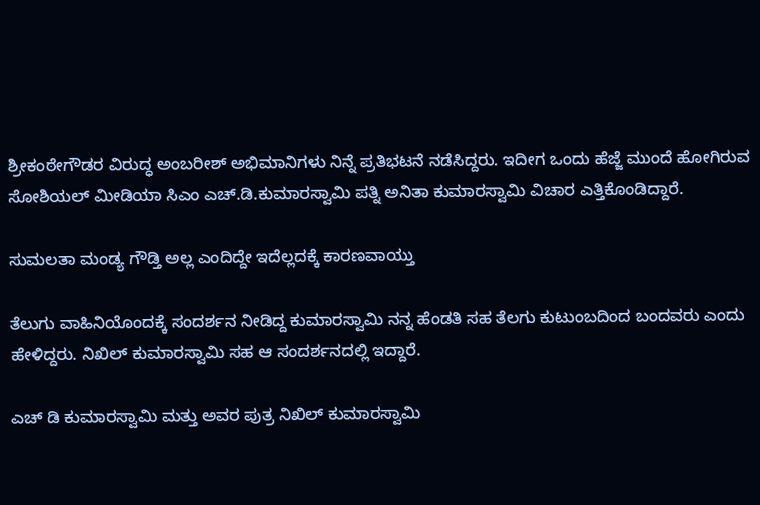ಶ್ರೀಕಂಠೇಗೌಡರ ವಿರುದ್ಧ ಅಂಬರೀಶ್ ಅಭಿಮಾನಿಗಳು ನಿನ್ನೆ ಪ್ರತಿಭಟನೆ ನಡೆಸಿದ್ದರು. ಇದೀಗ ಒಂದು ಹೆಜ್ಜೆ ಮುಂದೆ ಹೋಗಿರುವ ಸೋಶಿಯಲ್ ಮೀಡಿಯಾ ಸಿಎಂ ಎಚ್‌.ಡಿ.ಕುಮಾರಸ್ವಾಮಿ ಪತ್ನಿ ಅನಿತಾ ಕುಮಾರಸ್ವಾಮಿ ವಿಚಾರ ಎತ್ತಿಕೊಂಡಿದ್ದಾರೆ.

ಸುಮಲತಾ ಮಂಡ್ಯ ಗೌಡ್ತಿ ಅಲ್ಲ ಎಂದಿದ್ದೇ ಇದೆಲ್ಲದಕ್ಕೆ ಕಾರಣವಾಯ್ತು

ತೆಲುಗು ವಾಹಿನಿಯೊಂದಕ್ಕೆ ಸಂದರ್ಶನ ನೀಡಿದ್ದ ಕುಮಾರಸ್ವಾಮಿ ನನ್ನ ಹೆಂಡತಿ ಸಹ ತೆಲಗು ಕುಟುಂಬದಿಂದ ಬಂದವರು ಎಂದು ಹೇಳಿದ್ದರು. ನಿಖಿಲ್ ಕುಮಾರಸ್ವಾಮಿ ಸಹ ಆ ಸಂದರ್ಶನದಲ್ಲಿ ಇದ್ದಾರೆ.

ಎಚ್ ಡಿ ಕುಮಾರಸ್ವಾಮಿ ಮತ್ತು ಅವರ ಪುತ್ರ ನಿಖಿಲ್ ಕುಮಾರಸ್ವಾಮಿ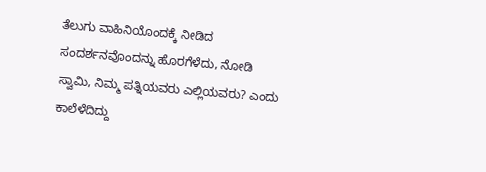ತೆಲುಗು ವಾಹಿನಿಯೊಂದಕ್ಕೆ ನೀಡಿದ ಸಂದರ್ಶನವೊಂದನ್ನು ಹೊರಗೆಳೆದು, ನೋಡಿ ಸ್ವಾಮಿ, ನಿಮ್ಮ ಪತ್ನಿಯವರು ಎಲ್ಲಿಯವರು? ಎಂದು ಕಾಲೆಳೆದಿದ್ದು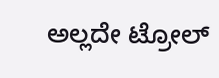ಅಲ್ಲದೇ ಟ್ರೋಲ್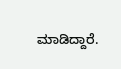ಮಾಡಿದ್ದಾರೆ.